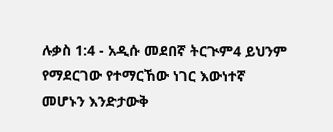ሉቃስ 1:4 - አዲሱ መደበኛ ትርጒም4 ይህንም የማደርገው የተማርኸው ነገር እውነተኛ መሆኑን እንድታውቅ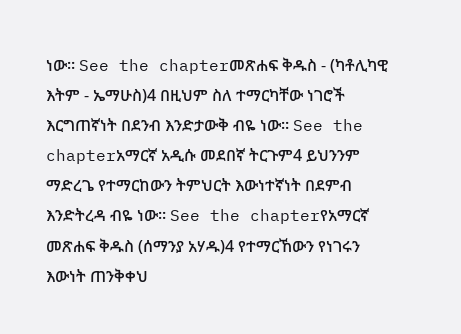ነው። See the chapterመጽሐፍ ቅዱስ - (ካቶሊካዊ እትም - ኤማሁስ)4 በዚህም ስለ ተማርካቸው ነገሮች እርግጠኛነት በደንብ እንድታውቅ ብዬ ነው። See the chapterአማርኛ አዲሱ መደበኛ ትርጉም4 ይህንንም ማድረጌ የተማርከውን ትምህርት እውነተኛነት በደምብ እንድትረዳ ብዬ ነው። See the chapterየአማርኛ መጽሐፍ ቅዱስ (ሰማንያ አሃዱ)4 የተማርኸውን የነገሩን እውነት ጠንቅቀህ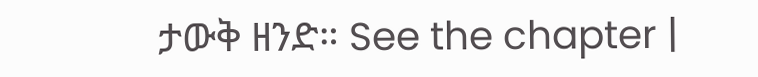ታውቅ ዘንድ። See the chapter |